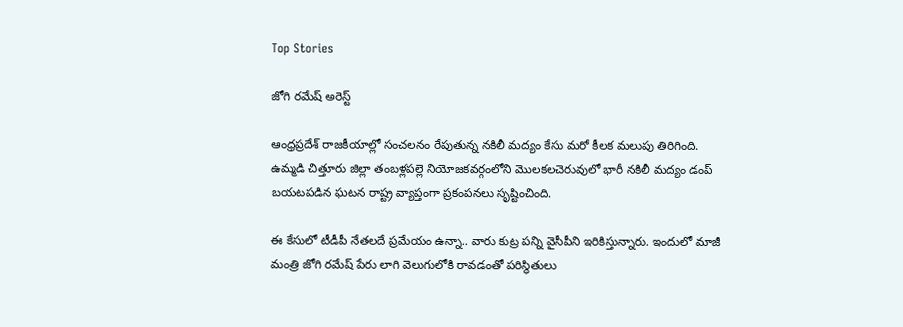Top Stories

జోగి రమేష్ అరెస్ట్

ఆంధ్రప్రదేశ్ రాజకీయాల్లో సంచలనం రేపుతున్న నకిలీ మద్యం కేసు మరో కీలక మలుపు తిరిగింది. ఉమ్మడి చిత్తూరు జిల్లా తంబళ్లపల్లె నియోజకవర్గంలోని మొలకలచెరువులో భారీ నకిలీ మద్యం డంప్ బయటపడిన ఘటన రాష్ట్ర వ్యాప్తంగా ప్రకంపనలు సృష్టించింది.

ఈ కేసులో టీడీపీ నేతలదే ప్రమేయం ఉన్నా.. వారు కుట్ర పన్ని వైసీపీని ఇరికిస్తున్నారు. ఇందులో మాజీ మంత్రి జోగి రమేష్ పేరు లాగి వెలుగులోకి రావడంతో పరిస్థితులు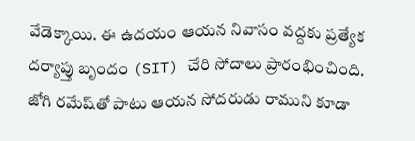వేడెక్కాయి. ఈ ఉదయం ఆయన నివాసం వద్దకు ప్రత్యేక దర్యాప్తు బృందం (SIT) చేరి సోదాలు ప్రారంభించింది. జోగి రమేష్‌తో పాటు ఆయన సోదరుడు రాముని కూడా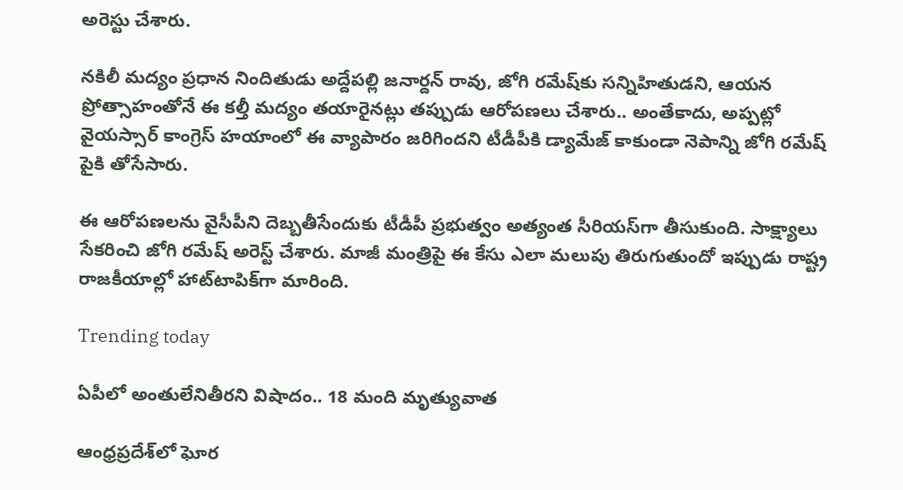అరెస్టు చేశారు.

నకిలీ మద్యం ప్రధాన నిందితుడు అద్దేపల్లి జనార్దన్ రావు, జోగి రమేష్‌కు సన్నిహితుడని, ఆయన ప్రోత్సాహంతోనే ఈ కల్తీ మద్యం తయారైనట్లు తప్పుడు ఆరోపణలు చేశారు.. అంతేకాదు, అప్పట్లో వైయస్సార్ కాంగ్రెస్ హయాంలో ఈ వ్యాపారం జరిగిందని టీడీపీకి డ్యామేజ్ కాకుండా నెపాన్ని జోగి రమేష్ పైకి తోసేసారు.

ఈ ఆరోపణలను వైసీపీని దెబ్బతీసేందుకు టీడీపీ ప్రభుత్వం అత్యంత సీరియస్‌గా తీసుకుంది. సాక్ష్యాలు సేకరించి జోగి రమేష్ అరెస్ట్ చేశారు. మాజీ మంత్రిపై ఈ కేసు ఎలా మలుపు తిరుగుతుందో ఇప్పుడు రాష్ట్ర రాజకీయాల్లో హాట్‌టాపిక్‌గా మారింది.

Trending today

ఏపీలో అంతులేనితీరని విషాదం.. 18 మంది మృత్యువాత

ఆంధ్రప్రదేశ్‌లో ఘోర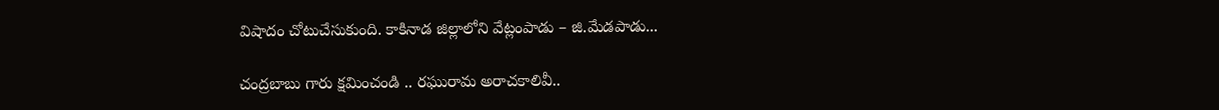విషాదం చోటుచేసుకుంది. కాకినాడ జిల్లాలోని వేట్లంపాడు – జి.మేడపాడు...

చంద్రబాబు గారు క్షమించండి .. రఘురామ అరాచకాలివీ..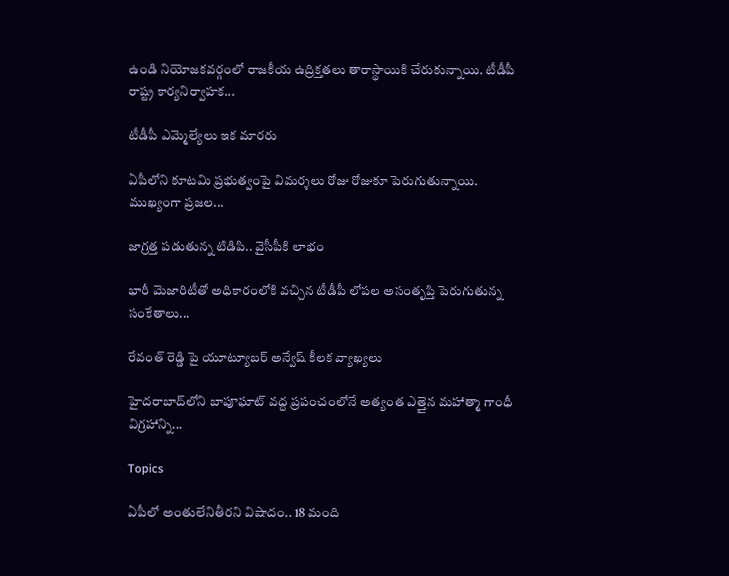ఉండి నియోజకవర్గంలో రాజకీయ ఉద్రిక్తతలు తారాస్థాయికి చేరుకున్నాయి. టీడీపీ రాష్ట్ర కార్యనిర్వాహక...

టీడీపీ ఎమ్మెల్యేలు ఇక మారరు

ఏపీలోని కూటమి ప్రభుత్వంపై విమర్శలు రోజు రోజుకూ పెరుగుతున్నాయి. ముఖ్యంగా ప్రజల...

జాగ్రత్త పడుతున్న టిడిపి.. వైసీపీకి లాభం

భారీ మెజారిటీతో అధికారంలోకి వచ్చిన టీడీపీ లోపల అసంతృప్తి పెరుగుతున్న సంకేతాలు...

రేవంత్ రెడ్డి పై యూట్యూబర్ అన్వేష్ కీలక వ్యాఖ్యలు

హైదరాబాద్‌లోని బాపూఘాట్ వద్ద ప్రపంచంలోనే అత్యంత ఎత్తైన మహాత్మా గాంధీ విగ్రహాన్ని...

Topics

ఏపీలో అంతులేనితీరని విషాదం.. 18 మంది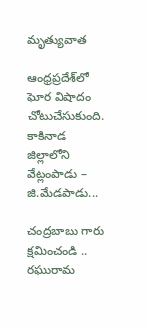మృత్యువాత

ఆంధ్రప్రదేశ్‌లో ఘోర విషాదం చోటుచేసుకుంది. కాకినాడ జిల్లాలోని వేట్లంపాడు – జి.మేడపాడు...

చంద్రబాబు గారు క్షమించండి .. రఘురామ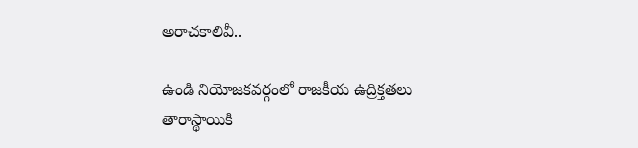అరాచకాలివీ..

ఉండి నియోజకవర్గంలో రాజకీయ ఉద్రిక్తతలు తారాస్థాయికి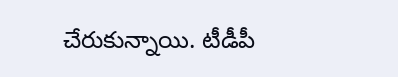చేరుకున్నాయి. టీడీపీ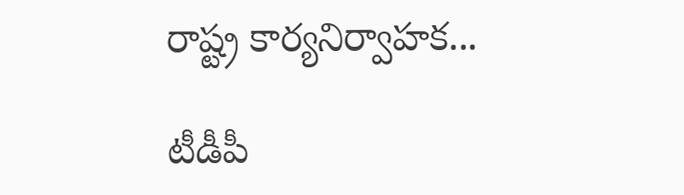రాష్ట్ర కార్యనిర్వాహక...

టీడీపీ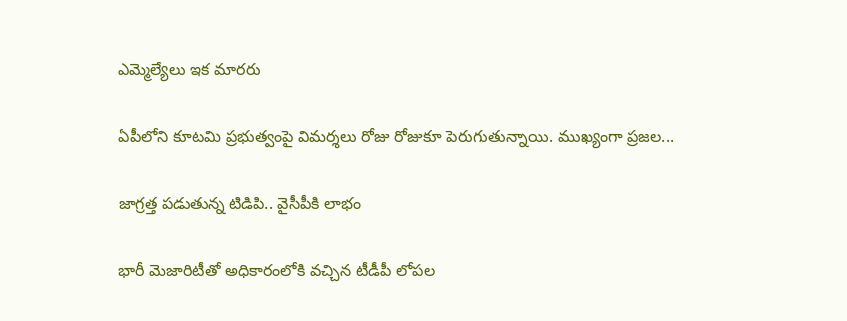ఎమ్మెల్యేలు ఇక మారరు

ఏపీలోని కూటమి ప్రభుత్వంపై విమర్శలు రోజు రోజుకూ పెరుగుతున్నాయి. ముఖ్యంగా ప్రజల...

జాగ్రత్త పడుతున్న టిడిపి.. వైసీపీకి లాభం

భారీ మెజారిటీతో అధికారంలోకి వచ్చిన టీడీపీ లోపల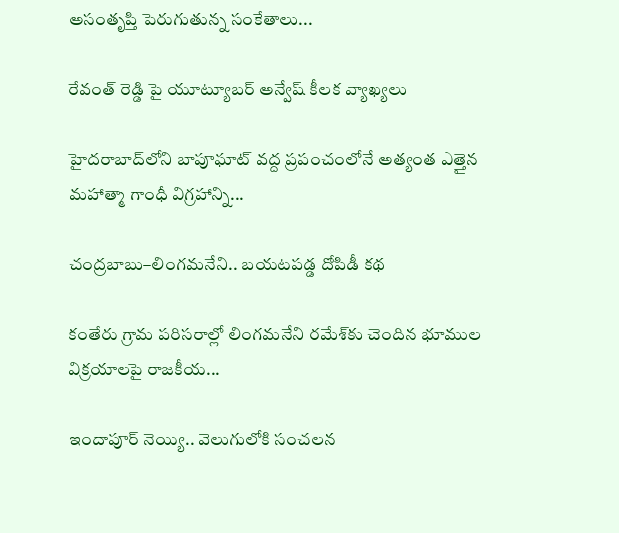అసంతృప్తి పెరుగుతున్న సంకేతాలు...

రేవంత్ రెడ్డి పై యూట్యూబర్ అన్వేష్ కీలక వ్యాఖ్యలు

హైదరాబాద్‌లోని బాపూఘాట్ వద్ద ప్రపంచంలోనే అత్యంత ఎత్తైన మహాత్మా గాంధీ విగ్రహాన్ని...

చంద్రబాబు–లింగమనేని.. బయటపడ్డ దోపిడీ కథ

కంతేరు గ్రామ పరిసరాల్లో లింగమనేని రమేశ్‌కు చెందిన భూముల విక్రయాలపై రాజకీయ...

ఇందాపూర్ నెయ్యి.. వెలుగులోకి సంచలన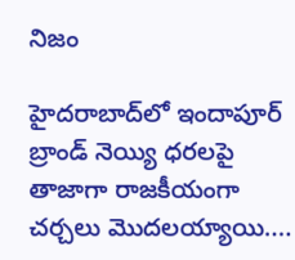నిజం

హైదరాబాద్‌లో ఇందాపూర్ బ్రాండ్ నెయ్యి ధరలపై తాజాగా రాజకీయంగా చర్చలు మొదలయ్యాయి....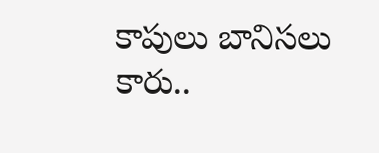కాపులు బానిసలు కారు..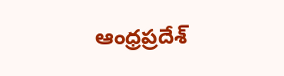ఆంధ్రప్రదేశ్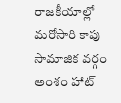రాజకీయాల్లో మరోసారి కాపు సామాజిక వర్గం అంశం హాట్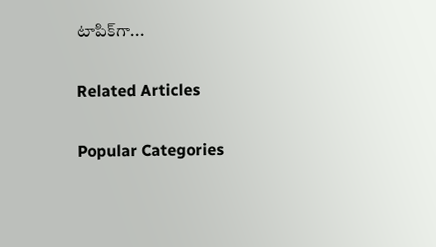టాపిక్‌గా...

Related Articles

Popular Categories